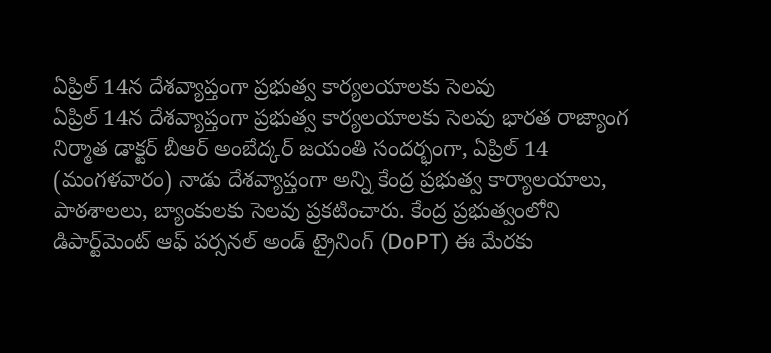ఏప్రిల్ 14న దేశవ్యాప్తంగా ప్రభుత్వ కార్యలయాలకు సెల‌వు
ఏప్రిల్ 14న దేశవ్యాప్తంగా ప్రభుత్వ కార్యలయాలకు సెల‌వు భారత రాజ్యాంగ నిర్మాత డాక్టర్ బీఆర్ అంబేద్కర్ జయంతి సందర్భంగా, ఏప్రిల్ 14 (మంగళవారం) నాడు దేశవ్యాప్తంగా అన్ని కేంద్ర ప్రభుత్వ కార్యాలయాలు, పాఠశాలలు, బ్యాంకులకు సెలవు ప్రకటించారు. కేంద్ర ప్రభుత్వంలోని డిపార్ట్‌మెంట్ ఆఫ్ పర్సనల్ అండ్ ట్రైనింగ్ (DoPT) ఈ మేరకు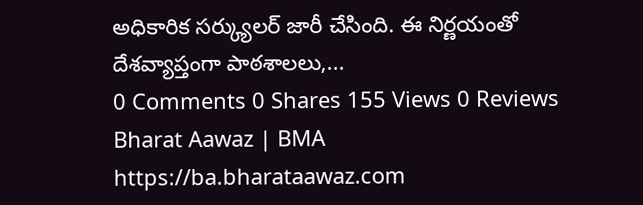అధికారిక సర్క్యులర్ జారీ చేసింది. ఈ నిర్ణయంతో దేశవ్యాప్తంగా పాఠశాలలు,...
0 Comments 0 Shares 155 Views 0 Reviews
Bharat Aawaz | BMA https://ba.bharataawaz.com